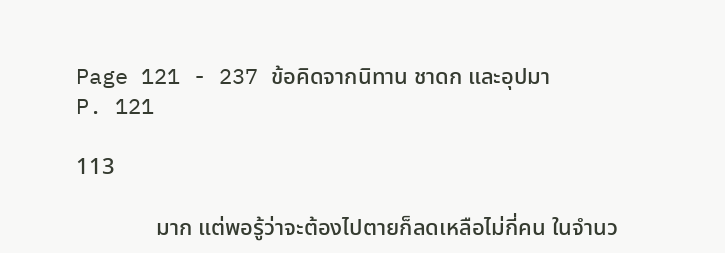Page 121 - 237 ข้อคิดจากนิทาน ชาดก และอุปมา
P. 121

113

              มาก แต่พอรู้ว่าจะต้องไปตายก็ลดเหลือไม่กี่คน ในจำนว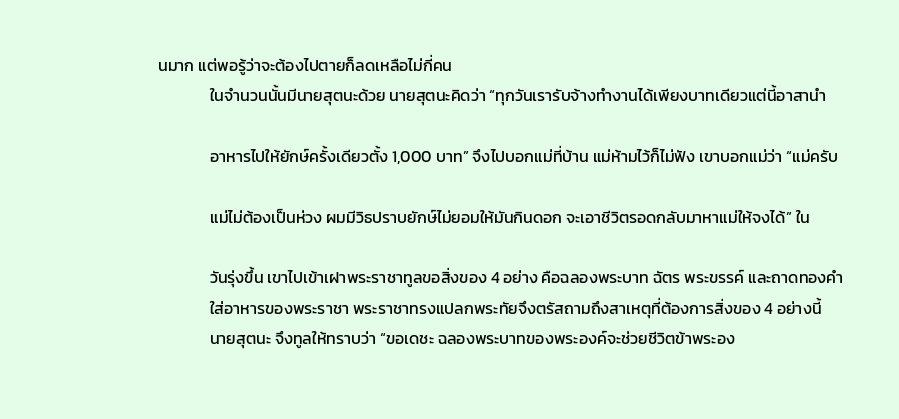นมาก แต่พอรู้ว่าจะต้องไปตายก็ลดเหลือไม่กี่คน
              ในจำนวนนั้นมีนายสุตนะด้วย นายสุตนะคิดว่า “ทุกวันเรารับจ้างทำงานได้เพียงบาทเดียวแต่นี้อาสานำ

              อาหารไปให้ยักษ์ครั้งเดียวตั้ง 1,000 บาท” จึงไปบอกแม่ที่บ้าน แม่ห้ามไว้ก็ไม่ฟัง เขาบอกแม่ว่า “แม่ครับ

              แม่ไม่ต้องเป็นห่วง ผมมีวิธปราบยักษ์ไม่ยอมให้มันกินดอก จะเอาชีวิตรอดกลับมาหาแม่ให้จงได้” ใน

              วันรุ่งขึ้น เขาไปเข้าเฝาพระราชาทูลขอสิ่งของ 4 อย่าง คือฉลองพระบาท ฉัตร พระขรรค์ และถาดทองคำ
              ใส่อาหารของพระราชา พระราชาทรงแปลกพระทัยจึงตรัสถามถึงสาเหตุที่ต้องการสิ่งของ 4 อย่างนี้
              นายสุตนะ จึงทูลให้ทราบว่า “ขอเดชะ ฉลองพระบาทของพระองค์จะช่วยชีวิตข้าพระอง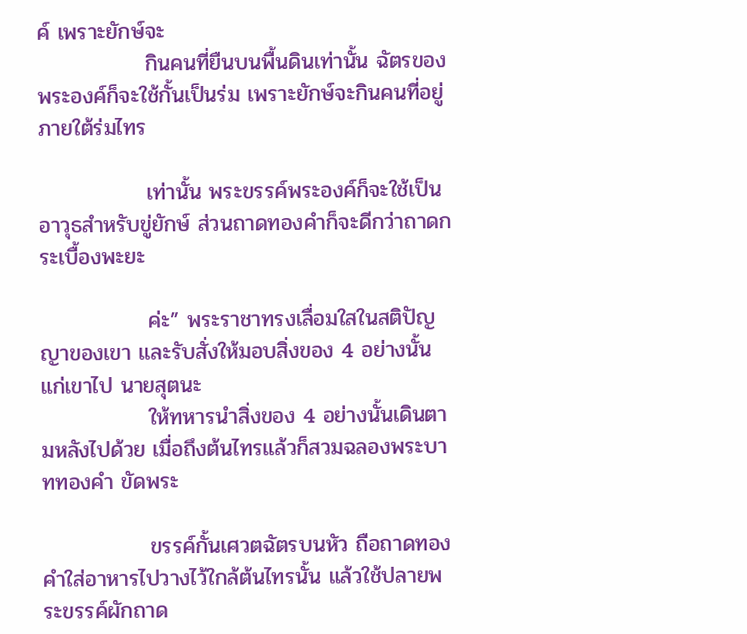ค์ เพราะยักษ์จะ
              กินคนที่ยืนบนพื้นดินเท่านั้น ฉัตรของพระองค์ก็จะใช้กั้นเป็นร่ม เพราะยักษ์จะกินคนที่อยู่ภายใต้ร่มไทร

              เท่านั้น พระขรรค์พระองค์ก็จะใช้เป็นอาวุธสำหรับขู่ยักษ์ ส่วนถาดทองคำก็จะดีกว่าถาดกระเบื้องพะยะ

              ค่ะ” พระราชาทรงเลื่อมใสในสติปัญญาของเขา และรับสั่งให้มอบสิ่งของ 4 อย่างนั้นแก่เขาไป นายสุตนะ
              ให้ทหารนำสิ่งของ 4 อย่างนั้นเดินตามหลังไปด้วย เมื่อถึงต้นไทรแล้วก็สวมฉลองพระบาททองคำ ขัดพระ

              ขรรค์กั้นเศวตฉัตรบนหัว ถือถาดทองคำใส่อาหารไปวางไว้ใกล้ต้นไทรนั้น แล้วใช้ปลายพระขรรค์ผักถาด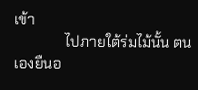เข้า
              ไปภายใต้ร่มไม้นั้น ตนเองยืนอ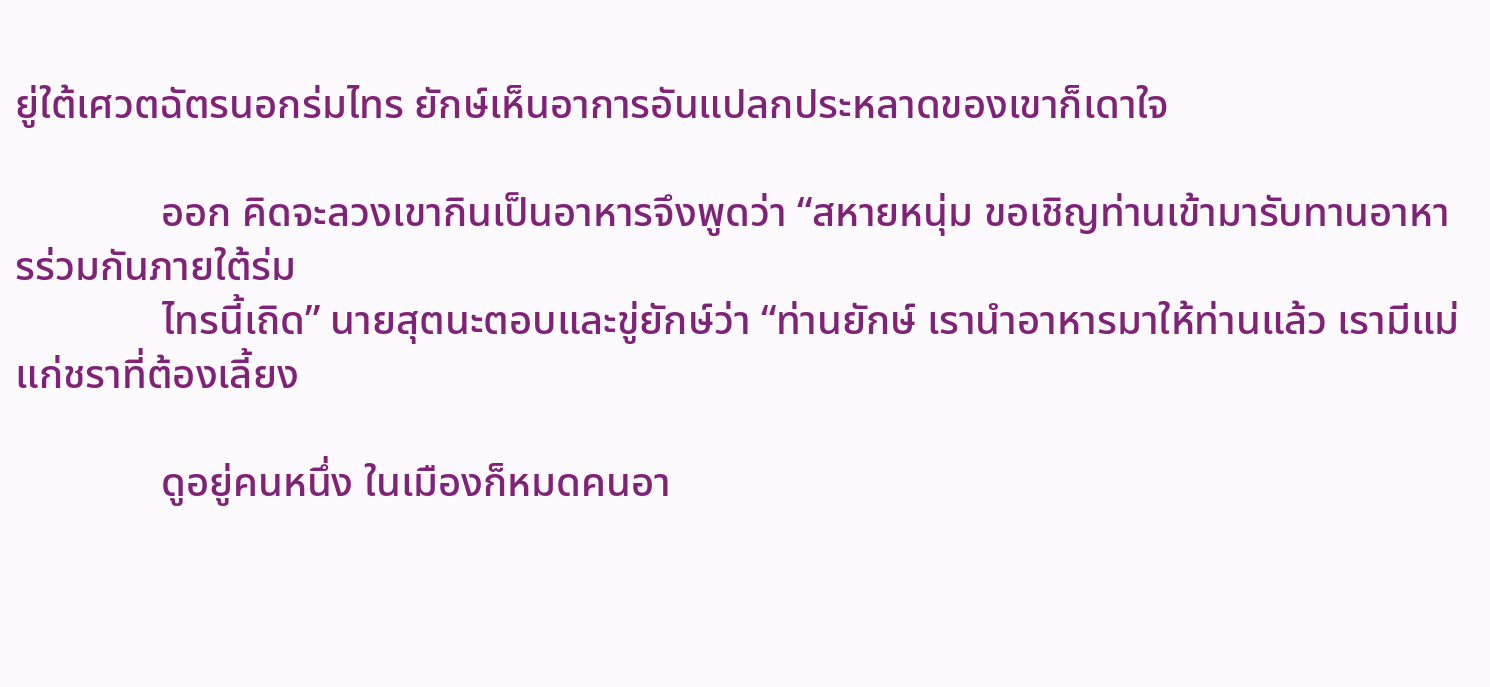ยู่ใต้เศวตฉัตรนอกร่มไทร ยักษ์เห็นอาการอันแปลกประหลาดของเขาก็เดาใจ

              ออก คิดจะลวงเขากินเป็นอาหารจึงพูดว่า “สหายหนุ่ม ขอเชิญท่านเข้ามารับทานอาหารร่วมกันภายใต้ร่ม
              ไทรนี้เถิด” นายสุตนะตอบและขู่ยักษ์ว่า “ท่านยักษ์ เรานำอาหารมาให้ท่านแล้ว เรามีแม่แก่ชราที่ต้องเลี้ยง

              ดูอยู่คนหนึ่ง ในเมืองก็หมดคนอา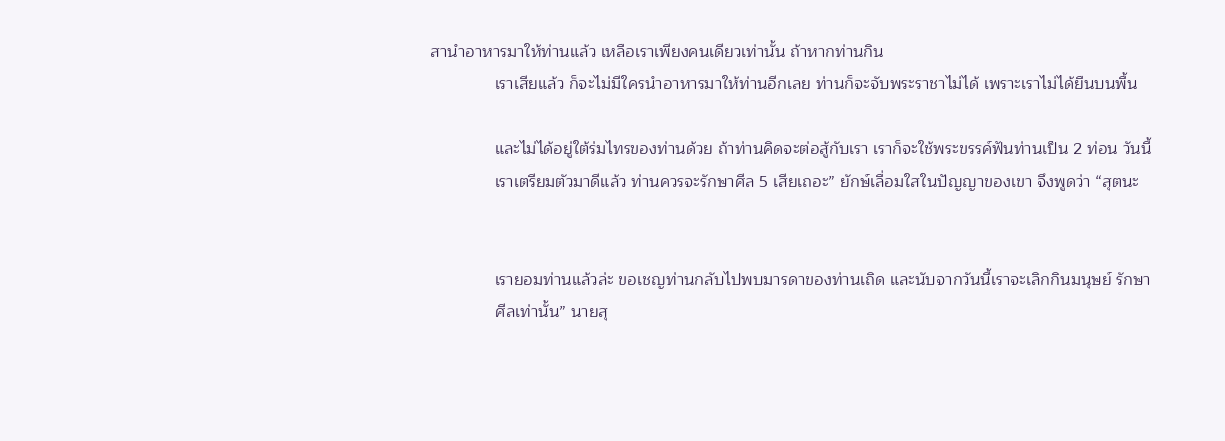สานำอาหารมาให้ท่านแล้ว เหลือเราเพียงคนเดียวเท่านั้น ถ้าหากท่านกิน
              เราเสียแล้ว ก็จะไม่มีใครนำอาหารมาให้ท่านอีกเลย ท่านก็จะจับพระราชาไม่ได้ เพราะเราไม่ได้ยืนบนพื้น

              และไม่ได้อยู่ใต้ร่มไทรของท่านด้วย ถ้าท่านคิดจะต่อสู้กับเรา เราก็จะใช้พระขรรค์ฟันท่านเป็น 2 ท่อน วันนี้
              เราเตรียมตัวมาดีแล้ว ท่านควรจะรักษาศีล 5 เสียเถอะ” ยักษ์เลื่อมใสในปัญญาของเขา จึงพูดว่า “สุตนะ


              เรายอมท่านแล้วล่ะ ขอเชญท่านกลับไปพบมารดาของท่านเถิด และนับจากวันนี้เราจะเลิกกินมนุษย์ รักษา
              ศีลเท่านั้น” นายสุ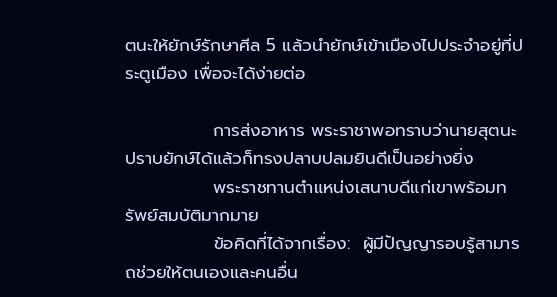ตนะให้ยักษ์รักษาศีล 5 แล้วนำยักษ์เข้าเมืองไปประจำอยู่ที่ประตูเมือง เพื่อจะได้ง่ายต่อ

              การส่งอาหาร พระราชาพอทราบว่านายสุตนะปราบยักษ์ได้แล้วก็ทรงปลาบปลมยินดีเป็นอย่างยิ่ง
              พระราชทานตำแหน่งเสนาบดีแก่เขาพร้อมทรัพย์สมบัติมากมาย
              ข้อคิดที่ได้จากเรื่อง:  ผู้มีปัญญารอบรู้สามารถช่วยให้ตนเองและคนอื่น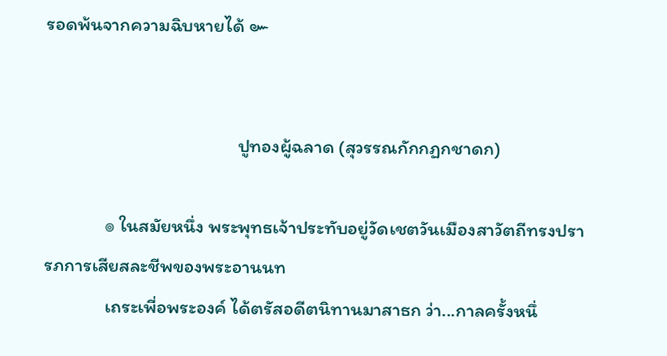รอดพ้นจากความฉิบหายได้ ๛


                                             ปูทองผู้ฉลาด (สุวรรณกักกฏกชาดก)

              ๏ ในสมัยหนึ่ง พระพุทธเจ้าประทับอยู่วัดเชตวันเมืองสาวัตถีทรงปรารภการเสียสละชีพของพระอานนท
              เถระเพี่อพระองค์ ได้ตรัสอดีตนิทานมาสาธก ว่า...กาลครั้งหนึ่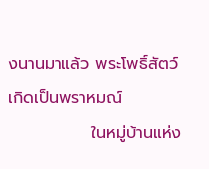งนานมาแล้ว พระโพธิ์สัตว์เกิดเป็นพราหมณ์
              ในหมู่บ้านแห่ง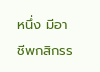หนึ่ง มีอาชีพกสิกรร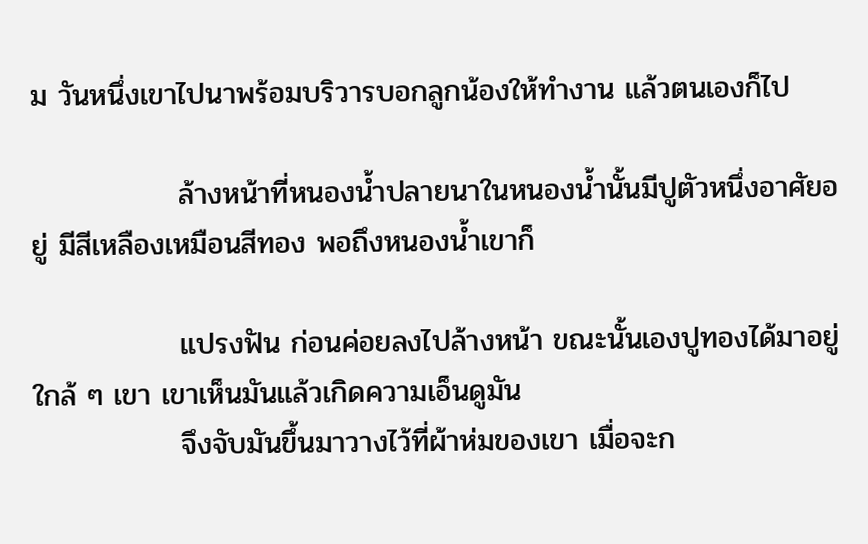ม วันหนึ่งเขาไปนาพร้อมบริวารบอกลูกน้องให้ทำงาน แล้วตนเองก็ไป

              ล้างหน้าที่หนองน้ำปลายนาในหนองน้ำนั้นมีปูตัวหนึ่งอาศัยอยู่ มีสีเหลืองเหมือนสีทอง พอถึงหนองน้ำเขาก็

              แปรงฟัน ก่อนค่อยลงไปล้างหน้า ขณะนั้นเองปูทองได้มาอยู่ใกล้ ๆ เขา เขาเห็นมันแล้วเกิดความเอ็นดูมัน
              จึงจับมันขึ้นมาวางไว้ที่ผ้าห่มของเขา เมื่อจะก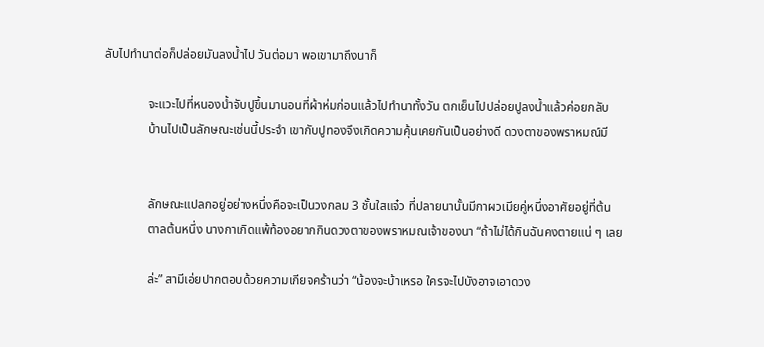ลับไปทำนาต่อก็ปล่อยมันลงน้ำไป วันต่อมา พอเขามาถึงนาก็

              จะแวะไปที่หนองน้ำจับปูขึ้นมานอนที่ผ้าห่มก่อนแล้วไปทำนาทั้งวัน ตกเย็นไปปล่อยปูลงน้ำแล้วค่อยกลับ
              บ้านไปเป็นลักษณะเช่นนี้ประจำ เขากับปูทองจึงเกิดความคุ้นเคยกันเป็นอย่างดี ดวงตาของพราหมณ์มี


              ลักษณะแปลกอยู่อย่างหนึ่งคือจะเป็นวงกลม 3 ชั้นใสแจ๋ว ที่ปลายนานั้นมีกาผวเมียคู่หนึ่งอาศัยอยู่ที่ต้น
              ตาลต้นหนึ่ง นางกาเกิดแพ้ท้องอยากกินดวงตาของพราหมณเจ้าของนา “ถ้าไม่ได้กินฉันคงตายแน่ ๆ เลย

              ล่ะ” สามีเอ่ยปากตอบด้วยความเกียจคร้านว่า “น้องจะบ้าเหรอ ใครจะไปบังอาจเอาดวง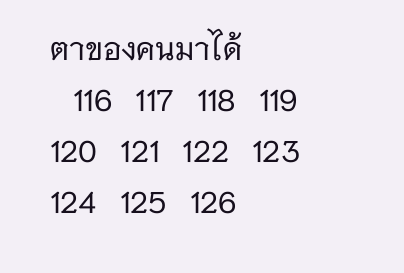ตาของคนมาได้
   116   117   118   119   120   121   122   123   124   125   126